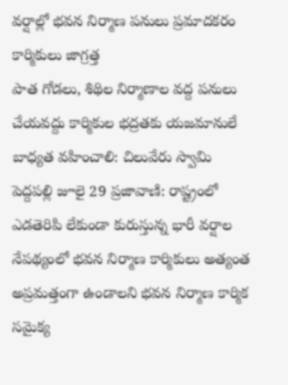వర్షాల్లో భవన నిర్మాణ పనులు ప్రమాదకరం కార్మికులు జాగ్రత్త
పాత గోడలు, శిథిల నిర్మాణాల వద్ద పనులు చేయవద్దు కార్మికుల భద్రతకు యజమానులే బాధ్యత వహించాలి: చిలువేరు స్వామి పెద్దపల్లి జూలై 29 ప్రజావాణి: రాష్ట్రంలో ఎడతెరిపి లేకుండా కురుస్తున్న భారీ వర్షాల నేపథ్యంలో భవన నిర్మాణ కార్మికులు అత్యంత అప్రమత్తంగా ఉండాలని భవన నిర్మాణ కార్మిక సమైక్య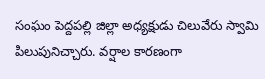సంఘం పెద్దపల్లి జిల్లా అధ్యక్షుడు చిలువేరు స్వామి పిలుపునిచ్చారు. వర్షాల కారణంగా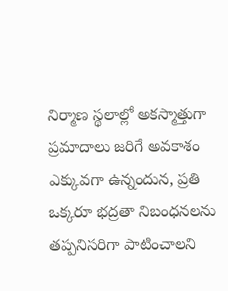నిర్మాణ స్థలాల్లో అకస్మాత్తుగా ప్రమాదాలు జరిగే అవకాశం ఎక్కువగా ఉన్నందున, ప్రతి ఒక్కరూ భద్రతా నిబంధనలను తప్పనిసరిగా పాటించాలని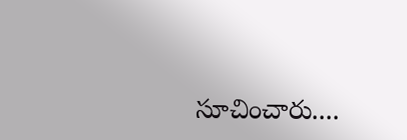సూచించారు....